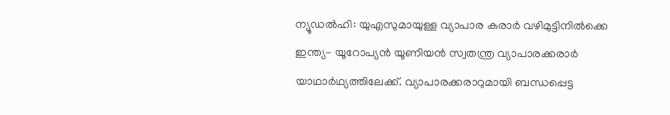ന്യൂഡല്‍ഹി: യുഎസുമായുള്ള വ്യാപാര കരാര്‍ വഴിമുട്ടിനിൽക്കെ ഇന്ത്യ- യൂറോപ്യന്‍ യൂണിയന്‍ സ്വതന്ത്ര വ്യാപാരക്കരാര്‍ യാഥാര്‍ഥ്യത്തിലേക്ക്. വ്യാപാരക്കരാറുമായി ബന്ധപ്പെട്ട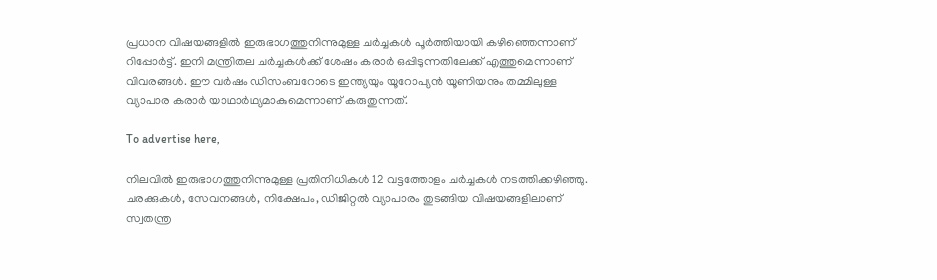പ്രധാന വിഷയങ്ങളില്‍ ഇരുഭാഗത്തുനിന്നുമുള്ള ചര്‍ച്ചകള്‍ പൂര്‍ത്തിയായി കഴിഞ്ഞെന്നാണ് റിപ്പോർട്ട്‌. ഇനി മന്ത്രിതല ചര്‍ച്ചകള്‍ക്ക് ശേഷം കരാര്‍ ഒപ്പിടുന്നതിലേക്ക് എത്തുമെന്നാണ് വിവരങ്ങള്‍. ഈ വര്‍ഷം ഡിസംബറോടെ ഇന്ത്യയും യൂറോപ്യന്‍ യൂണിയനും തമ്മിലുള്ള വ്യാപാര കരാര്‍ യാഥാര്‍ഥ്യമാകുമെന്നാണ് കരുതുന്നത്.

To advertise here,

നിലവില്‍ ഇരുഭാഗത്തുനിന്നുമുള്ള പ്രതിനിധികള്‍ 12 വട്ടത്തോളം ചര്‍ച്ചകള്‍ നടത്തിക്കഴിഞ്ഞു. ചരക്കുകള്‍, സേവനങ്ങള്‍, നിക്ഷേപം, ഡിജിറ്റല്‍ വ്യാപാരം തുടങ്ങിയ വിഷയങ്ങളിലാണ് സ്വതന്ത്ര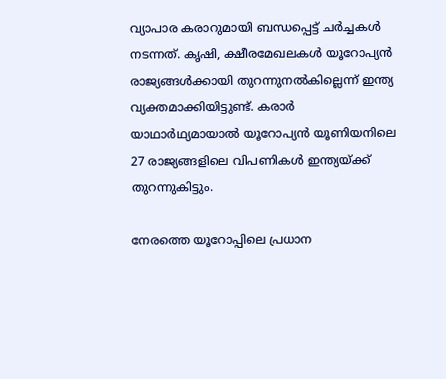വ്യാപാര കരാറുമായി ബന്ധപ്പെട്ട് ചര്‍ച്ചകള്‍ നടന്നത്. കൃഷി, ക്ഷീരമേഖലകള്‍ യൂറോപ്യന്‍ രാജ്യങ്ങള്‍ക്കായി തുറന്നുനല്‍കില്ലെന്ന് ഇന്ത്യ വ്യക്തമാക്കിയിട്ടുണ്ട്. കരാര്‍ യാഥാര്‍ഥ്യമായാല്‍ യൂറോപ്യന്‍ യൂണിയനിലെ 27 രാജ്യങ്ങളിലെ വിപണികള്‍ ഇന്ത്യയ്ക്ക് തുറന്നുകിട്ടും.

നേരത്തെ യൂറോപ്പിലെ പ്രധാന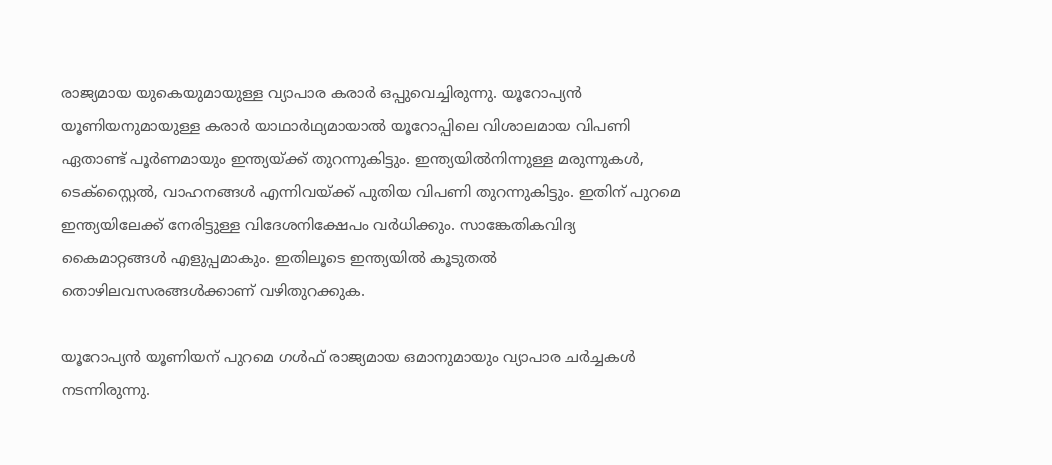രാജ്യമായ യുകെയുമായുള്ള വ്യാപാര കരാര്‍ ഒപ്പുവെച്ചിരുന്നു. യൂറോപ്യന്‍ യൂണിയനുമായുള്ള കരാര്‍ യാഥാര്‍ഥ്യമായാല്‍ യൂറോപ്പിലെ വിശാലമായ വിപണി ഏതാണ്ട് പൂര്‍ണമായും ഇന്ത്യയ്ക്ക് തുറന്നുകിട്ടും. ഇന്ത്യയില്‍നിന്നുള്ള മരുന്നുകള്‍, ടെക്‌സ്റ്റൈല്‍, വാഹനങ്ങള്‍ എന്നിവയ്ക്ക് പുതിയ വിപണി തുറന്നുകിട്ടും. ഇതിന് പുറമെ ഇന്ത്യയിലേക്ക് നേരിട്ടുള്ള വിദേശനിക്ഷേപം വര്‍ധിക്കും. സാങ്കേതികവിദ്യ കൈമാറ്റങ്ങള്‍ എളുപ്പമാകും. ഇതിലൂടെ ഇന്ത്യയില്‍ കൂടുതല്‍ തൊഴിലവസരങ്ങള്‍ക്കാണ് വഴിതുറക്കുക.

യൂറോപ്യന്‍ യൂണിയന് പുറമെ ഗള്‍ഫ് രാജ്യമായ ഒമാനുമായും വ്യാപാര ചര്‍ച്ചകള്‍ നടന്നിരുന്നു.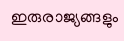ഇരുരാജ്യങ്ങളും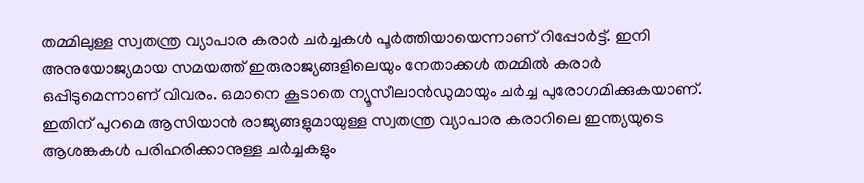തമ്മിലുള്ള സ്വതന്ത്ര വ്യാപാര കരാര്‍ ചര്‍ച്ചകള്‍ പൂര്‍ത്തിയായെന്നാണ് റിപ്പോര്‍ട്ട്. ഇനി അനുയോജ്യമായ സമയത്ത് ഇരുരാജ്യങ്ങളിലെയും നേതാക്കള്‍ തമ്മില്‍ കരാര്‍ ഒപ്പിടുമെന്നാണ് വിവരം. ഒമാനെ കൂടാതെ ന്യൂസീലാന്‍ഡുമായും ചര്‍ച്ച പുരോഗമിക്കുകയാണ്. ഇതിന് പുറമെ ആസിയാന്‍ രാജ്യങ്ങളുമായുള്ള സ്വതന്ത്ര വ്യാപാര കരാറിലെ ഇന്ത്യയുടെ ആശങ്കകള്‍ പരിഹരിക്കാനുള്ള ചര്‍ച്ചകളും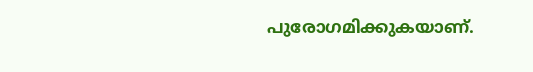പുരോഗമിക്കുകയാണ്.